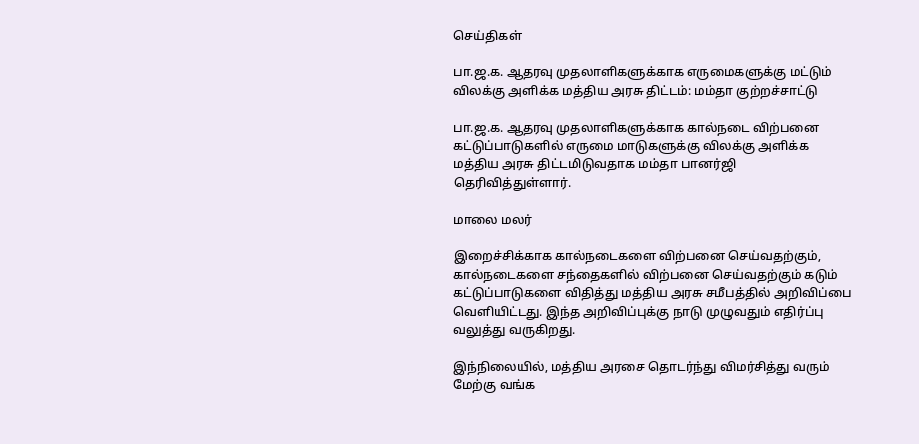செய்திகள்

பா.ஜ.க. ஆதரவு முதலாளிகளுக்காக எருமைகளுக்கு மட்டும் விலக்கு அளிக்க மத்திய அரசு திட்டம்: மம்தா குற்றச்சாட்டு

பா.ஜ.க. ஆதரவு முதலாளிகளுக்காக கால்நடை விற்பனை கட்டுப்பாடுகளில் எருமை மாடுகளுக்கு விலக்கு அளிக்க மத்திய அரசு திட்டமிடுவதாக மம்தா பானர்ஜி தெரிவித்துள்ளார்.

மாலை மலர்

இறைச்சிக்காக கால்நடைகளை விற்பனை செய்வதற்கும், கால்நடைகளை சந்தைகளில் விற்பனை செய்வதற்கும் கடும் கட்டுப்பாடுகளை விதித்து மத்திய அரசு சமீபத்தில் அறிவிப்பை வெளியிட்டது. இந்த அறிவிப்புக்கு நாடு முழுவதும் எதிர்ப்பு வலுத்து வருகிறது.

இந்நிலையில், மத்திய அரசை தொடர்ந்து விமர்சித்து வரும் மேற்கு வங்க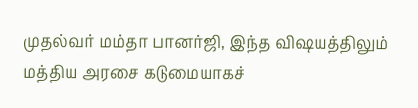முதல்வர் மம்தா பானர்ஜி, இந்த விஷயத்திலும் மத்திய அரசை கடுமையாகச்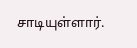சாடியுள்ளார்.